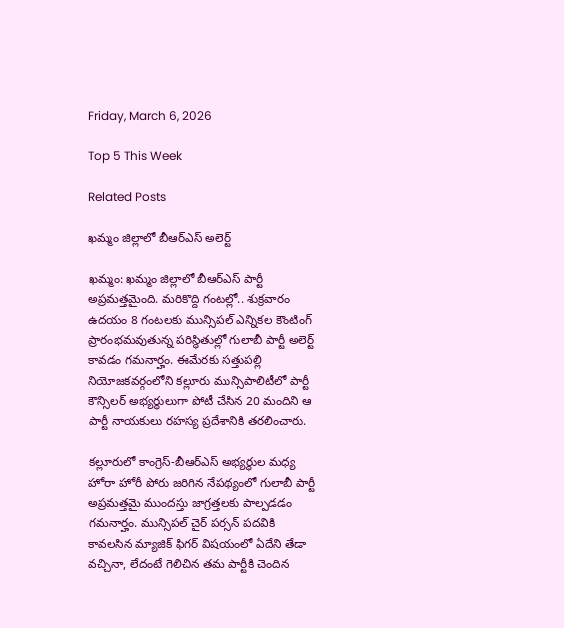Friday, March 6, 2026

Top 5 This Week

Related Posts

ఖమ్మం జిల్లాలో బీఆర్ఎస్ అలెర్ట్

ఖమ్మం: ఖమ్మం జిల్లాలో బీఆర్ఎస్ పార్టీ అప్రమత్తమైంది. మరికొద్ది గంటల్లో.. శుక్రవారం ఉదయం 8 గంటలకు మున్సిపల్ ఎన్నికల కౌంటింగ్ ప్రారంభమవుతున్న పరిస్థితుల్లో గులాబీ పార్టీ అలెర్ట్ కావడం గమనార్హం. ఈమేరకు సత్తుపల్లి నియోజకవర్గంలోని కల్లూరు మున్సిపాలిటీలో పార్టీ కౌన్సిలర్ అభ్యర్థులుగా పోటీ చేసిన 20 మందిని ఆ పార్టీ నాయకులు రహస్య ప్రదేశానికి తరలించారు.

కల్లూరులో కాంగ్రెస్-బీఆర్ఎస్ అభ్యర్థుల మధ్య హోరా హోరీ పోరు జరిగిన నేపథ్యంలో గులాబీ పార్టీ అప్రమత్తమై ముందస్తు జాగ్రత్తలకు పాల్పడడం గమనార్హం. మున్సిపల్ చైర్ పర్సన్ పదవికి కావలసిన మ్యాజిక్ ఫిగర్ విషయంలో ఏదేని తేడా వచ్చినా, లేదంటే గెలిచిన తమ పార్టీకి చెందిన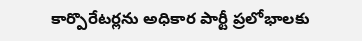కార్పొరేటర్లను అధికార పార్టీ ప్రలోభాలకు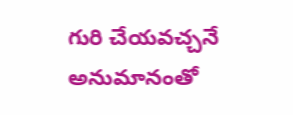గురి చేయవచ్చనే అనుమానంతో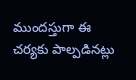ముందస్తుగా ఈ చర్యకు పాల్పడినట్లు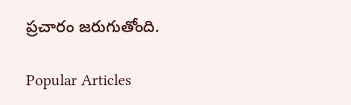ప్రచారం జరుగుతోంది.

Popular Articles